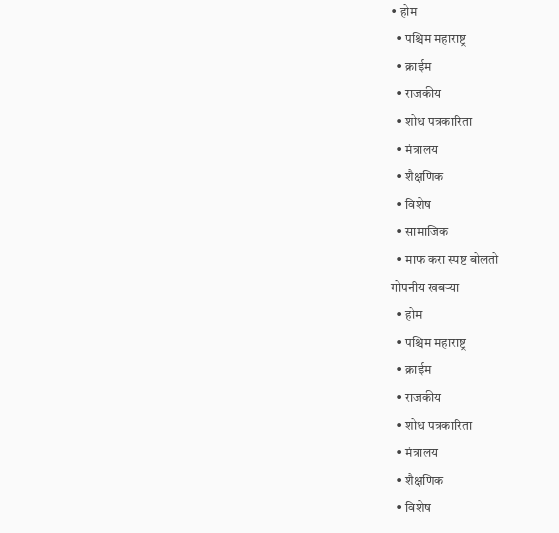• होम
  • पश्चिम महाराष्ट्र
  • क्राईम
  • राजकीय
  • शोध पत्रकारिता
  • मंत्रालय
  • शैक्षणिक
  • विशेष
  • सामाजिक
  • माफ करा स्पष्ट बोलतो
गोपनीय खबऱ्या
  • होम
  • पश्चिम महाराष्ट्र
  • क्राईम
  • राजकीय
  • शोध पत्रकारिता
  • मंत्रालय
  • शैक्षणिक
  • विशेष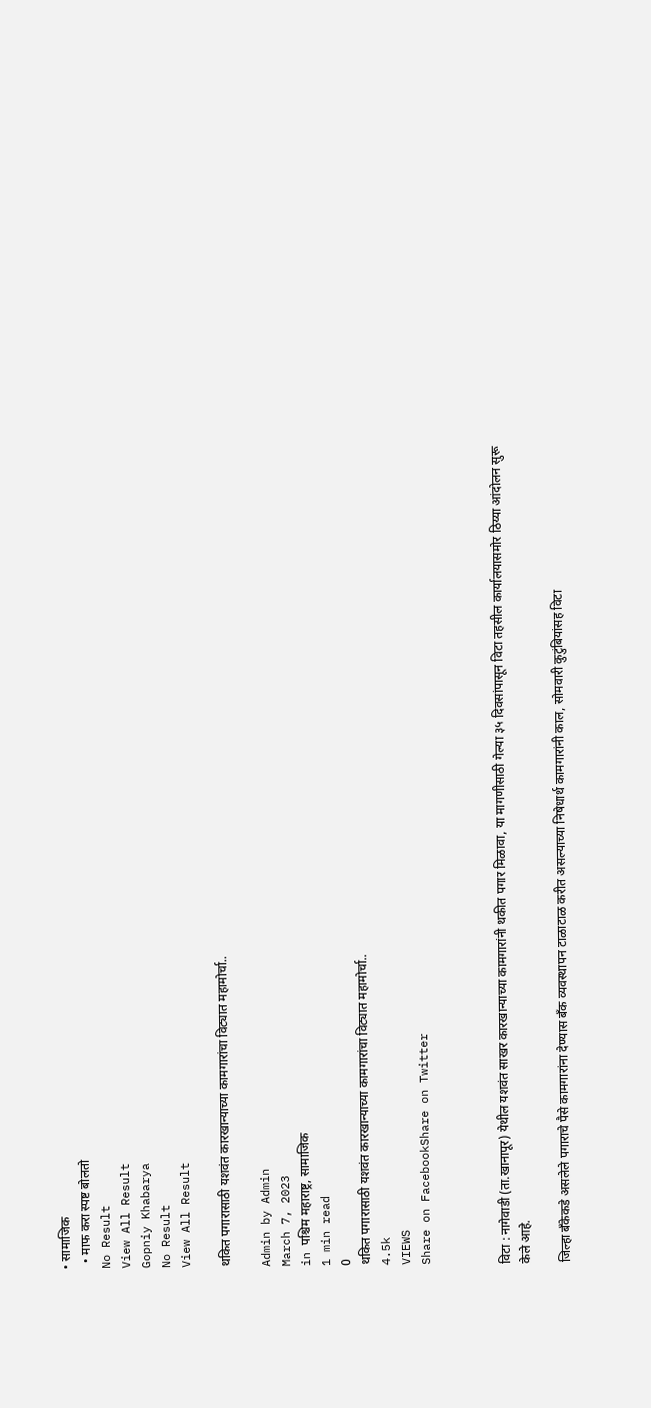• सामाजिक
  • माफ करा स्पष्ट बोलतो
No Result
View All Result
Gopniy Khabarya
No Result
View All Result

थकित पगारासाठी यशवंत कारखान्याच्या कामगारांचा विट्यात महामोर्चा..

Admin by Admin
March 7, 2023
in पश्चिम महाराष्ट्र, सामाजिक
1 min read
0
थकित पगारासाठी यशवंत कारखान्याच्या कामगारांचा विट्यात महामोर्चा..
4.5k
VIEWS
Share on FacebookShare on Twitter



विटा : नागेवाडी (ता.खानापूर) येथील यशवंत साखर कारखान्याच्या कामगारांनी थकीत पगार मिळावा, या मागणीसाठी गेल्या ३५ दिवसांपासून विटा तहसील कार्यालयासमोर ठिय्या आंदोलन सुरू केले आहे.

जिल्हा बँकेकडे असलेले पगाराचे पैसे कामगारांना देण्यास बँक व्यवस्थापन टाळाटाळ करीत असल्याच्या निषेधार्थ कामगारांनी काल, सोमवारी कुटुंबियांसह विटा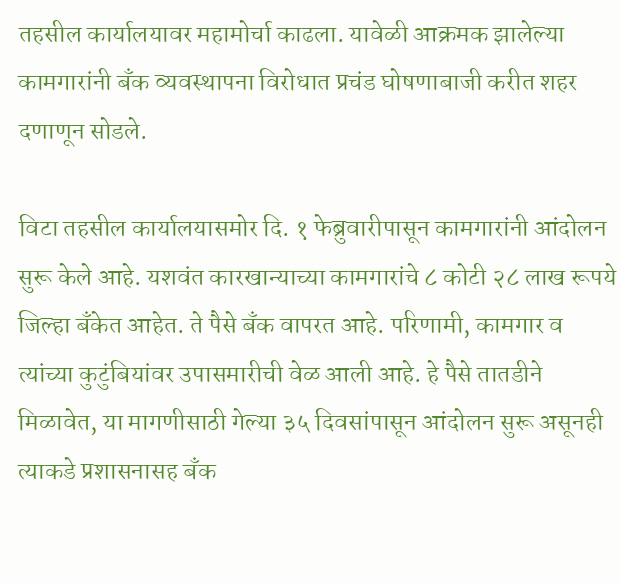तहसील कार्यालयावर महामोर्चा काढला. यावेळी आक्रमक झालेल्या कामगारांनी बँक व्यवस्थापना विरोधात प्रचंड घोषणाबाजी करीत शहर दणाणून सोडले.

विटा तहसील कार्यालयासमोर दि. १ फेब्रुवारीपासून कामगारांनी आंदोलन सुरू केले आहे. यशवंत कारखान्याच्या कामगारांचे ८ कोटी २८ लाख रूपये जिल्हा बँकेत आहेत. ते पैसे बँक वापरत आहे. परिणामी, कामगार व त्यांच्या कुटुंबियांवर उपासमारीची वेळ आली आहे. हे पैसे तातडीने मिळावेत, या मागणीसाठी गेल्या ३५ दिवसांपासून आंदोलन सुरू असूनही त्याकडे प्रशासनासह बँक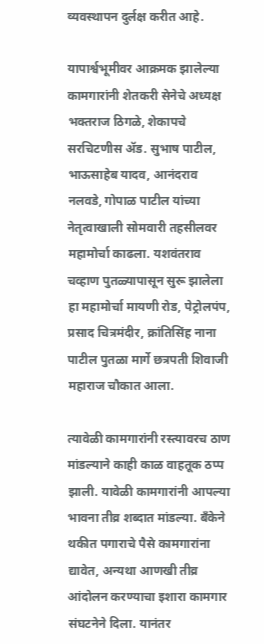व्यवस्थापन दुर्लक्ष करीत आहे.

यापार्श्वभूमीवर आक्रमक झालेल्या कामगारांनी शेतकरी सेनेचे अध्यक्ष भक्तराज ठिगळे, शेकापचे सरचिटणीस अ‍ॅड. सुभाष पाटील, भाऊसाहेब यादव, आनंदराव नलवडे, गोपाळ पाटील यांच्या नेतृत्वाखाली सोमवारी तहसीलवर महामोर्चा काढला. यशवंतराव चव्हाण पुतळ्यापासून सुरू झालेला हा महामोर्चा मायणी रोड, पेट्रोलपंप, प्रसाद चित्रमंदीर, क्रांतिसिंह नाना पाटील पुतळा मार्गे छत्रपती शिवाजी महाराज चौकात आला.

त्यावेळी कामगारांनी रस्त्यावरच ठाण मांडल्याने काही काळ वाहतूक ठप्प झाली. यावेळी कामगारांनी आपल्या भावना तीव्र शब्दात मांडल्या. बँकेने थकीत पगाराचे पैसे कामगारांना द्यावेत, अन्यथा आणखी तीव्र आंदोलन करण्याचा इशारा कामगार संघटनेने दिला. यानंतर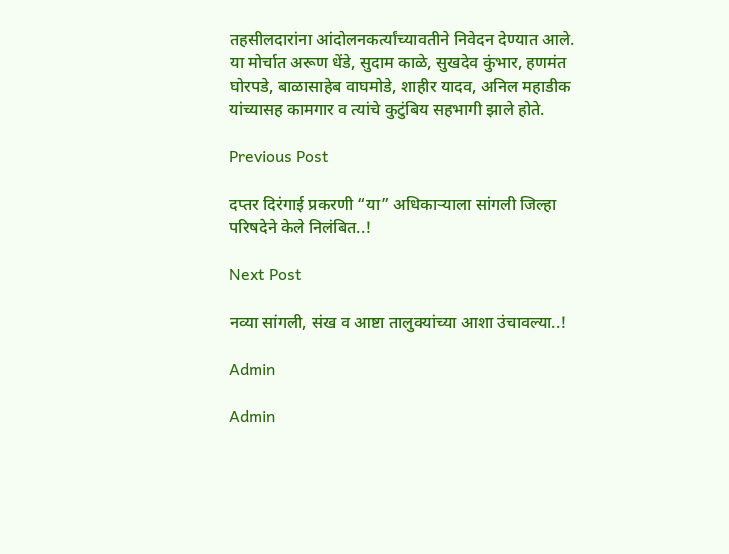तहसीलदारांना आंदोलनकर्त्यांच्यावतीने निवेदन देण्यात आले. या मोर्चात अरूण धेंडे, सुदाम काळे, सुखदेव कुंभार, हणमंत घोरपडे, बाळासाहेब वाघमोडे, शाहीर यादव, अनिल महाडीक यांच्यासह कामगार व त्यांचे कुटुंबिय सहभागी झाले होते.

Previous Post

दप्तर दिरंगाई प्रकरणी “या” अधिकाऱ्याला सांगली जिल्हा परिषदेने केले निलंबित..!

Next Post

नव्या सांगली, संख व आष्टा तालुक्यांच्या आशा उंचावल्या..!

Admin

Admin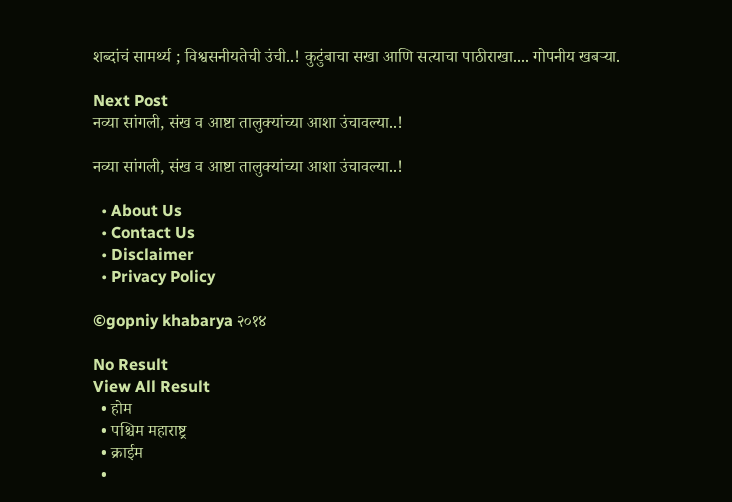शब्दांचं सामर्थ्य ; विश्वसनीयतेची उंची..! कुटुंबाचा सखा आणि सत्याचा पाठीराखा.... गोपनीय खबऱ्या.

Next Post
नव्या सांगली, संख व आष्टा तालुक्यांच्या आशा उंचावल्या..!

नव्या सांगली, संख व आष्टा तालुक्यांच्या आशा उंचावल्या..!

  • About Us
  • Contact Us
  • Disclaimer
  • Privacy Policy

©gopniy khabarya २०१४

No Result
View All Result
  • होम
  • पश्चिम महाराष्ट्र
  • क्राईम
  •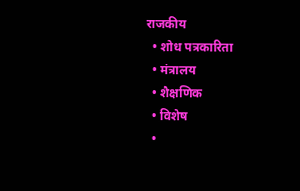राजकीय
  • शोध पत्रकारिता
  • मंत्रालय
  • शैक्षणिक
  • विशेष
  •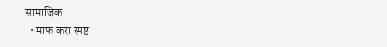सामाजिक
  • माफ करा स्पष्ट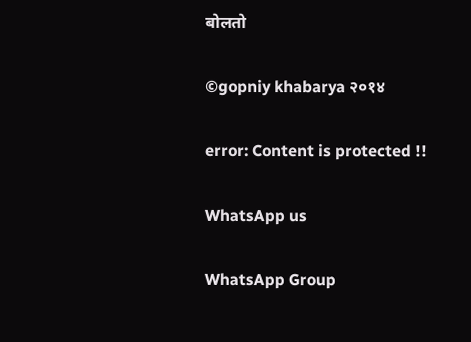बोलतो

©gopniy khabarya २०१४

error: Content is protected !!

WhatsApp us

WhatsApp Group